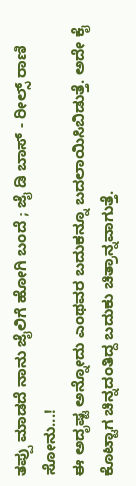ತಪ್ಪು ಮಾಡದೆ ನಾನು ಜೈಲಿಗೆ ಹೋಗಿ ಬಂದೆ ; ಜೈ ಡಿ ಬಾಸ್ - ರೀಲ್ಸ್ ರಾಣಿ ಸೋನು...!
ಈ ಅದೃಷ್ಟ ಅನ್ನೋದು ಎಂಥವರ ಬದುಕನ್ನೂ ಬದಲಾಯಿಸಿಬಿಡುತ್ತೆ. ಅದೇ ಕೈ ಕೊಟ್ಟಾಗ ಚಿನ್ನದಂತಿದ್ದ ಬದುಕು ಚಿತ್ರಾನ್ನವಾಗುತ್ತೆ.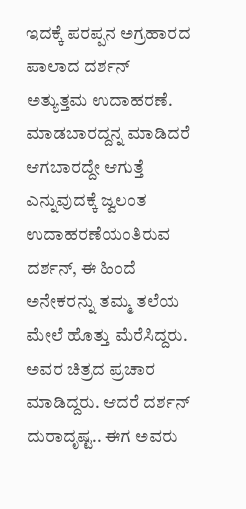ಇದಕ್ಕೆ ಪರಪ್ಪನ ಅಗ್ರಹಾರದ ಪಾಲಾದ ದರ್ಶನ್ ಅತ್ಯುತ್ತಮ ಉದಾಹರಣೆ.
ಮಾಡಬಾರದ್ದನ್ನ ಮಾಡಿದರೆ ಆಗಬಾರದ್ದೇ ಆಗುತ್ತೆ ಎನ್ನುವುದಕ್ಕೆ ಜ್ವಲಂತ ಉದಾಹರಣೆಯಂತಿರುವ ದರ್ಶನ್, ಈ ಹಿಂದೆ ಅನೇಕರನ್ನು ತಮ್ಮ ತಲೆಯ ಮೇಲೆ ಹೊತ್ತು ಮೆರೆಸಿದ್ದರು. ಅವರ ಚಿತ್ರದ ಪ್ರಚಾರ ಮಾಡಿದ್ದರು. ಆದರೆ ದರ್ಶನ್ ದುರಾದೃಷ್ಟ.. ಈಗ ಅವರು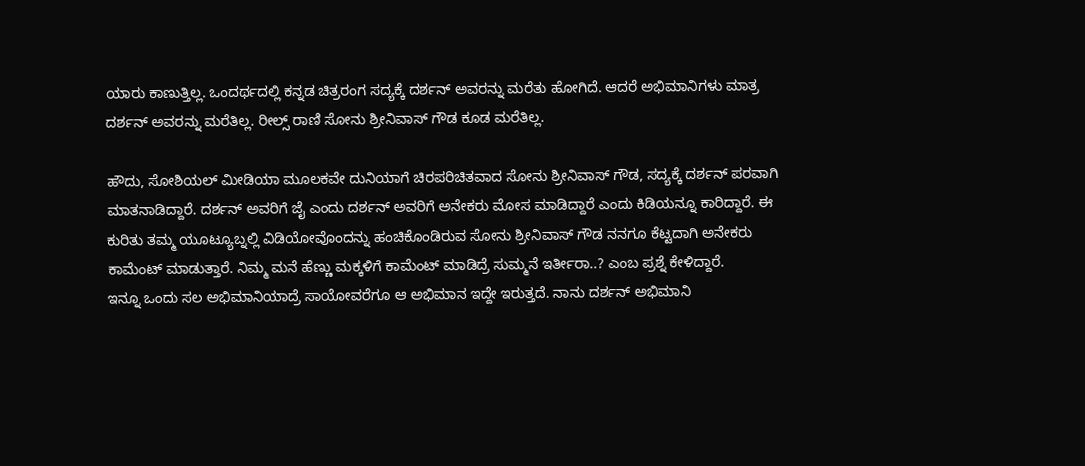ಯಾರು ಕಾಣುತ್ತಿಲ್ಲ. ಒಂದರ್ಥದಲ್ಲಿ ಕನ್ನಡ ಚಿತ್ರರಂಗ ಸದ್ಯಕ್ಕೆ ದರ್ಶನ್ ಅವರನ್ನು ಮರೆತು ಹೋಗಿದೆ. ಆದರೆ ಅಭಿಮಾನಿಗಳು ಮಾತ್ರ ದರ್ಶನ್ ಅವರನ್ನು ಮರೆತಿಲ್ಲ. ರೀಲ್ಸ್ ರಾಣಿ ಸೋನು ಶ್ರೀನಿವಾಸ್ ಗೌಡ ಕೂಡ ಮರೆತಿಲ್ಲ.

ಹೌದು, ಸೋಶಿಯಲ್ ಮೀಡಿಯಾ ಮೂಲಕವೇ ದುನಿಯಾಗೆ ಚಿರಪರಿಚಿತವಾದ ಸೋನು ಶ್ರೀನಿವಾಸ್ ಗೌಡ, ಸದ್ಯಕ್ಕೆ ದರ್ಶನ್ ಪರವಾಗಿ ಮಾತನಾಡಿದ್ದಾರೆ. ದರ್ಶನ್ ಅವರಿಗೆ ಜೈ ಎಂದು ದರ್ಶನ್ ಅವರಿಗೆ ಅನೇಕರು ಮೋಸ ಮಾಡಿದ್ದಾರೆ ಎಂದು ಕಿಡಿಯನ್ನೂ ಕಾರಿದ್ದಾರೆ. ಈ ಕುರಿತು ತಮ್ಮ ಯೂಟ್ಯೂಬ್ನಲ್ಲಿ ವಿಡಿಯೋವೊಂದನ್ನು ಹಂಚಿಕೊಂಡಿರುವ ಸೋನು ಶ್ರೀನಿವಾಸ್ ಗೌಡ ನನಗೂ ಕೆಟ್ಟದಾಗಿ ಅನೇಕರು ಕಾಮೆಂಟ್ ಮಾಡುತ್ತಾರೆ. ನಿಮ್ಮ ಮನೆ ಹೆಣ್ಣು ಮಕ್ಕಳಿಗೆ ಕಾಮೆಂಟ್ ಮಾಡಿದ್ರೆ ಸುಮ್ಮನೆ ಇರ್ತೀರಾ..? ಎಂಬ ಪ್ರಶ್ನೆ ಕೇಳಿದ್ದಾರೆ.
ಇನ್ನೂ ಒಂದು ಸಲ ಅಭಿಮಾನಿಯಾದ್ರೆ ಸಾಯೋವರೆಗೂ ಆ ಅಭಿಮಾನ ಇದ್ದೇ ಇರುತ್ತದೆ. ನಾನು ದರ್ಶನ್ ಅಭಿಮಾನಿ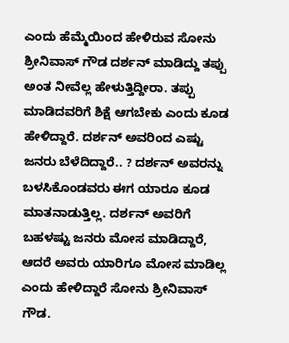ಎಂದು ಹೆಮ್ಮೆಯಿಂದ ಹೇಳಿರುವ ಸೋನು ಶ್ರೀನಿವಾಸ್ ಗೌಡ ದರ್ಶನ್ ಮಾಡಿದ್ದು ತಪ್ಪು ಅಂತ ನೀವೆಲ್ಲ ಹೇಳುತ್ತಿದ್ದೀರಾ. ತಪ್ಪು ಮಾಡಿದವರಿಗೆ ಶಿಕ್ಷೆ ಆಗಬೇಕು ಎಂದು ಕೂಡ ಹೇಳಿದ್ದಾರೆ. ದರ್ಶನ್ ಅವರಿಂದ ಎಷ್ಟು ಜನರು ಬೆಳೆದಿದ್ದಾರೆ.. ? ದರ್ಶನ್ ಅವರನ್ನು ಬಳಸಿಕೊಂಡವರು ಈಗ ಯಾರೂ ಕೂಡ ಮಾತನಾಡುತ್ತಿಲ್ಲ. ದರ್ಶನ್ ಅವರಿಗೆ ಬಹಳಷ್ಟು ಜನರು ಮೋಸ ಮಾಡಿದ್ದಾರೆ, ಆದರೆ ಅವರು ಯಾರಿಗೂ ಮೋಸ ಮಾಡಿಲ್ಲ ಎಂದು ಹೇಳಿದ್ದಾರೆ ಸೋನು ಶ್ರೀನಿವಾಸ್ ಗೌಡ.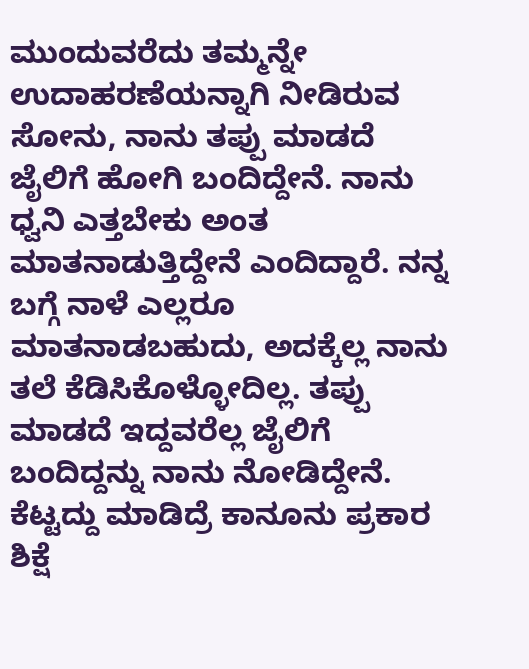ಮುಂದುವರೆದು ತಮ್ಮನ್ನೇ ಉದಾಹರಣೆಯನ್ನಾಗಿ ನೀಡಿರುವ ಸೋನು, ನಾನು ತಪ್ಪು ಮಾಡದೆ ಜೈಲಿಗೆ ಹೋಗಿ ಬಂದಿದ್ದೇನೆ. ನಾನು ಧ್ವನಿ ಎತ್ತಬೇಕು ಅಂತ ಮಾತನಾಡುತ್ತಿದ್ದೇನೆ ಎಂದಿದ್ದಾರೆ. ನನ್ನ ಬಗ್ಗೆ ನಾಳೆ ಎಲ್ಲರೂ ಮಾತನಾಡಬಹುದು, ಅದಕ್ಕೆಲ್ಲ ನಾನು ತಲೆ ಕೆಡಿಸಿಕೊಳ್ಳೋದಿಲ್ಲ. ತಪ್ಪು ಮಾಡದೆ ಇದ್ದವರೆಲ್ಲ ಜೈಲಿಗೆ ಬಂದಿದ್ದನ್ನು ನಾನು ನೋಡಿದ್ದೇನೆ. ಕೆಟ್ಟದ್ದು ಮಾಡಿದ್ರೆ ಕಾನೂನು ಪ್ರಕಾರ ಶಿಕ್ಷೆ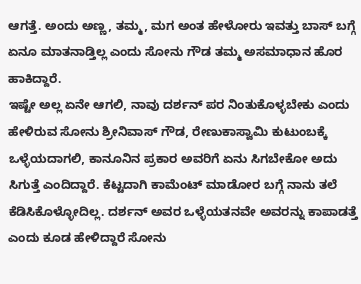ಆಗತ್ತೆ. ಅಂದು ಅಣ್ಣ, ತಮ್ಮ, ಮಗ ಅಂತ ಹೇಳೋರು ಇವತ್ತು ಬಾಸ್ ಬಗ್ಗೆ ಏನೂ ಮಾತನಾಡ್ತಿಲ್ಲ ಎಂದು ಸೋನು ಗೌಡ ತಮ್ಮ ಅಸಮಾಧಾನ ಹೊರ ಹಾಕಿದ್ದಾರೆ.
ಇಷ್ಟೇ ಅಲ್ಲ ಏನೇ ಆಗಲಿ, ನಾವು ದರ್ಶನ್ ಪರ ನಿಂತುಕೊಳ್ಳಬೇಕು ಎಂದು ಹೇಳಿರುವ ಸೋನು ಶ್ರೀನಿವಾಸ್ ಗೌಡ, ರೇಣುಕಾಸ್ವಾಮಿ ಕುಟುಂಬಕ್ಕೆ ಒಳ್ಳೆಯದಾಗಲಿ, ಕಾನೂನಿನ ಪ್ರಕಾರ ಅವರಿಗೆ ಏನು ಸಿಗಬೇಕೋ ಅದು ಸಿಗುತ್ತೆ ಎಂದಿದ್ದಾರೆ. ಕೆಟ್ಟದಾಗಿ ಕಾಮೆಂಟ್ ಮಾಡೋರ ಬಗ್ಗೆ ನಾನು ತಲೆ ಕೆಡಿಸಿಕೊಳ್ಳೋದಿಲ್ಲ. ದರ್ಶನ್ ಅವರ ಒಳ್ಳೆಯತನವೇ ಅವರನ್ನು ಕಾಪಾಡತ್ತೆ ಎಂದು ಕೂಡ ಹೇಳಿದ್ದಾರೆ ಸೋನು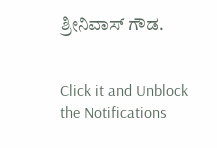ಶ್ರೀನಿವಾಸ್ ಗೌಡ.


Click it and Unblock the Notifications